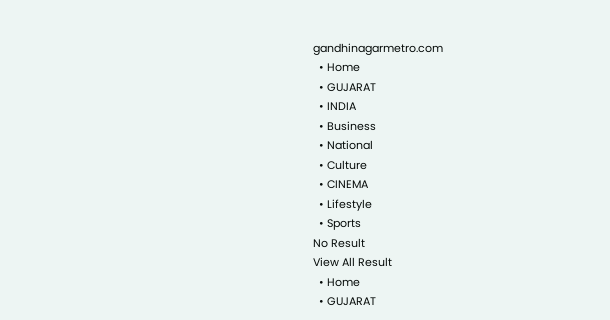gandhinagarmetro.com
  • Home
  • GUJARAT
  • INDIA
  • Business
  • National
  • Culture
  • CINEMA
  • Lifestyle
  • Sports
No Result
View All Result
  • Home
  • GUJARAT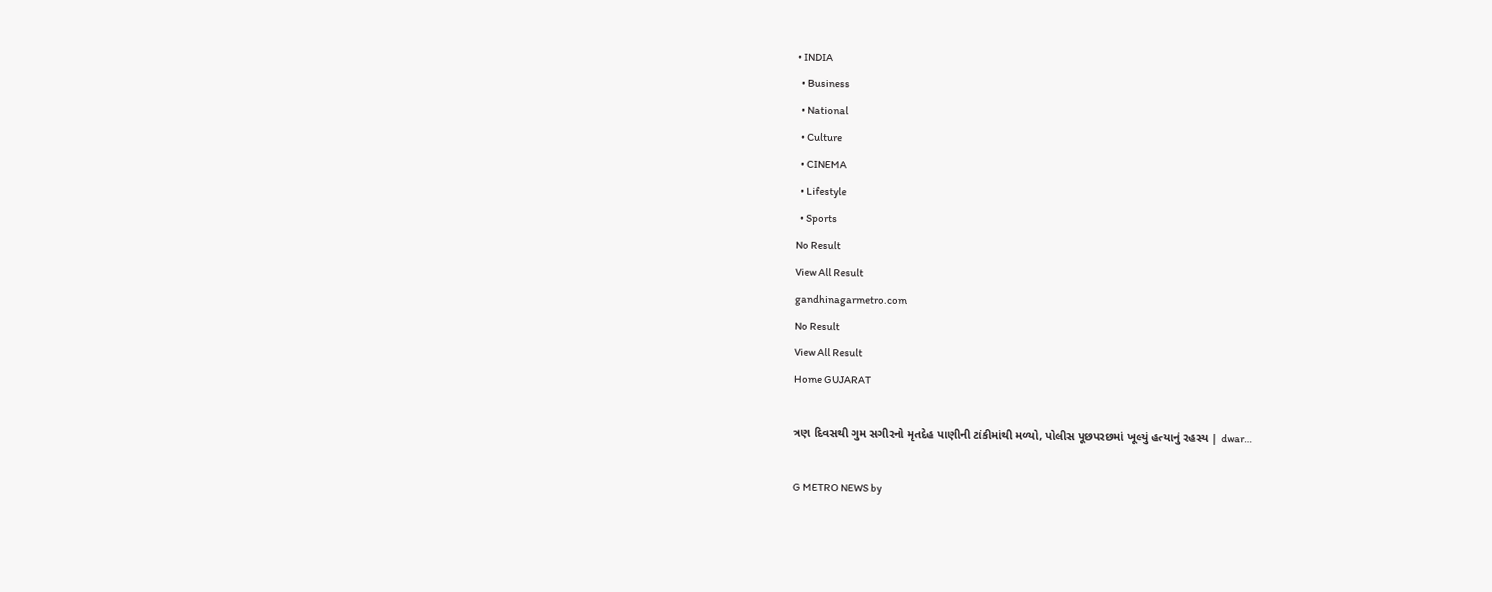• INDIA
  • Business
  • National
  • Culture
  • CINEMA
  • Lifestyle
  • Sports
No Result
View All Result
gandhinagarmetro.com
No Result
View All Result
Home GUJARAT

ત્રણ દિવસથી ગુમ સગીરનો મૃતદેહ પાણીની ટાંકીમાંથી મળ્યો, પોલીસ પૂછપરછમાં ખૂલ્યું હત્યાનું રહસ્ય | dwar…

G METRO NEWS by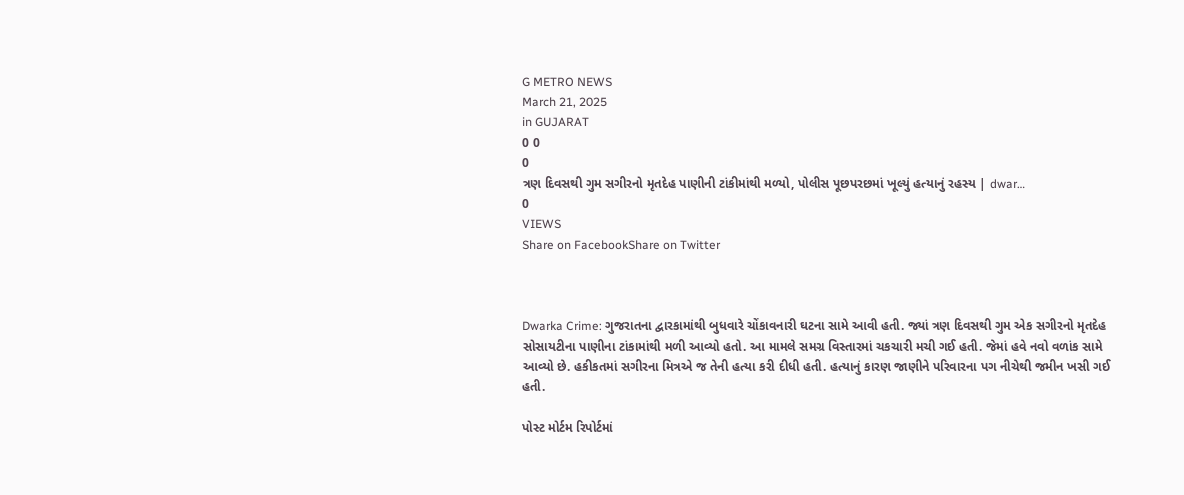G METRO NEWS
March 21, 2025
in GUJARAT
0 0
0
ત્રણ દિવસથી ગુમ સગીરનો મૃતદેહ પાણીની ટાંકીમાંથી મળ્યો, પોલીસ પૂછપરછમાં ખૂલ્યું હત્યાનું રહસ્ય | dwar…
0
VIEWS
Share on FacebookShare on Twitter



Dwarka Crime: ગુજરાતના દ્વારકામાંથી બુધવારે ચોંકાવનારી ઘટના સામે આવી હતી. જ્યાં ત્રણ દિવસથી ગુમ એક સગીરનો મૃતદેહ સોસાયટીના પાણીના ટાંકામાંથી મળી આવ્યો હતો. આ મામલે સમગ્ર વિસ્તારમાં ચકચારી મચી ગઈ હતી. જેમાં હવે નવો વળાંક સામે આવ્યો છે. હકીકતમાં સગીરના મિત્રએ જ તેની હત્યા કરી દીધી હતી. હત્યાનું કારણ જાણીને પરિવારના પગ નીચેથી જમીન ખસી ગઈ હતી.

પોસ્ટ મોર્ટમ રિપોર્ટમાં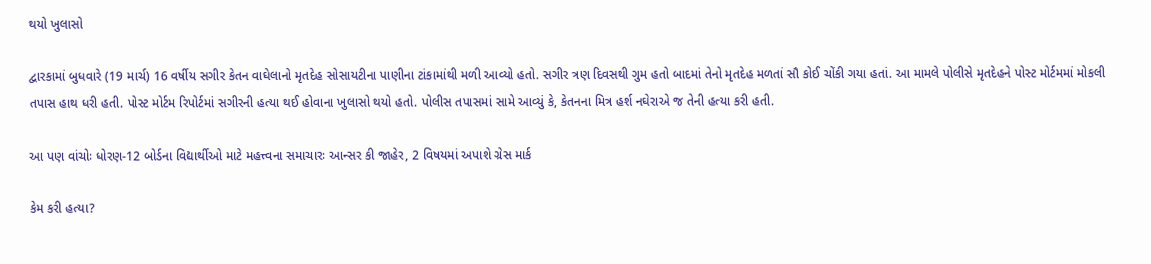થયો ખુલાસો

દ્વારકામાં બુધવારે (19 માર્ચ) 16 વર્ષીય સગીર કેતન વાઘેલાનો મૃતદેહ સોસાયટીના પાણીના ટાંકામાંથી મળી આવ્યો હતો. સગીર ત્રણ દિવસથી ગુમ હતો બાદમાં તેનો મૃતદેહ મળતાં સૌ કોઈ ચોંકી ગયા હતાં. આ મામલે પોલીસે મૃતદેહને પોસ્ટ મોર્ટમમાં મોકલી તપાસ હાથ ધરી હતી. પોસ્ટ મોર્ટમ રિપોર્ટમાં સગીરની હત્યા થઈ હોવાના ખુલાસો થયો હતો. પોલીસ તપાસમાં સામે આવ્યું કે, કેતનના મિત્ર હર્શ નઘેરાએ જ તેની હત્યા કરી હતી.

આ પણ વાંચોઃ ધોરણ-12 બોર્ડના વિદ્યાર્થીઓ માટે મહત્ત્વના સમાચારઃ આન્સર કી જાહેર, 2 વિષયમાં અપાશે ગ્રેસ માર્ક

કેમ કરી હત્યા?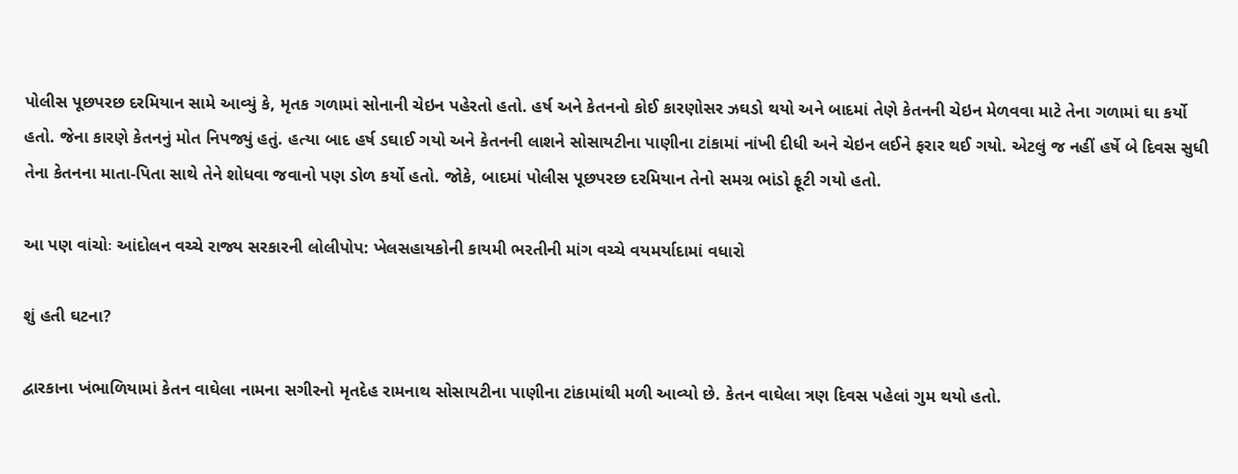પોલીસ પૂછપરછ દરમિયાન સામે આવ્યું કે, મૃતક ગળામાં સોનાની ચેઇન પહેરતો હતો. હર્ષ અને કેતનનો કોઈ કારણોસર ઝઘડો થયો અને બાદમાં તેણે કેતનની ચેઇન મેળવવા માટે તેના ગળામાં ઘા કર્યો હતો. જેના કારણે કેતનનું મોત નિપજ્યું હતું. હત્યા બાદ હર્ષ ડઘાઈ ગયો અને કેતનની લાશને સોસાયટીના પાણીના ટાંકામાં નાંખી દીધી અને ચેઇન લઈને ફરાર થઈ ગયો. એટલું જ નહીં હર્ષે બે દિવસ સુધી તેના કેતનના માતા-પિતા સાથે તેને શોધવા જવાનો પણ ડોળ કર્યો હતો. જોકે, બાદમાં પોલીસ પૂછપરછ દરમિયાન તેનો સમગ્ર ભાંડો ફૂટી ગયો હતો.

આ પણ વાંચોઃ આંદોલન વચ્ચે રાજ્ય સરકારની લોલીપોપ: ખેલસહાયકોની કાયમી ભરતીની માંગ વચ્ચે વયમર્યાદામાં વધારો

શું હતી ઘટના?

દ્વારકાના ખંભાળિયામાં કેતન વાઘેલા નામના સગીરનો મૃતદેહ રામનાથ સોસાયટીના પાણીના ટાંકામાંથી મળી આવ્યો છે. કેતન વાઘેલા ત્રણ દિવસ પહેલાં ગુમ થયો હતો.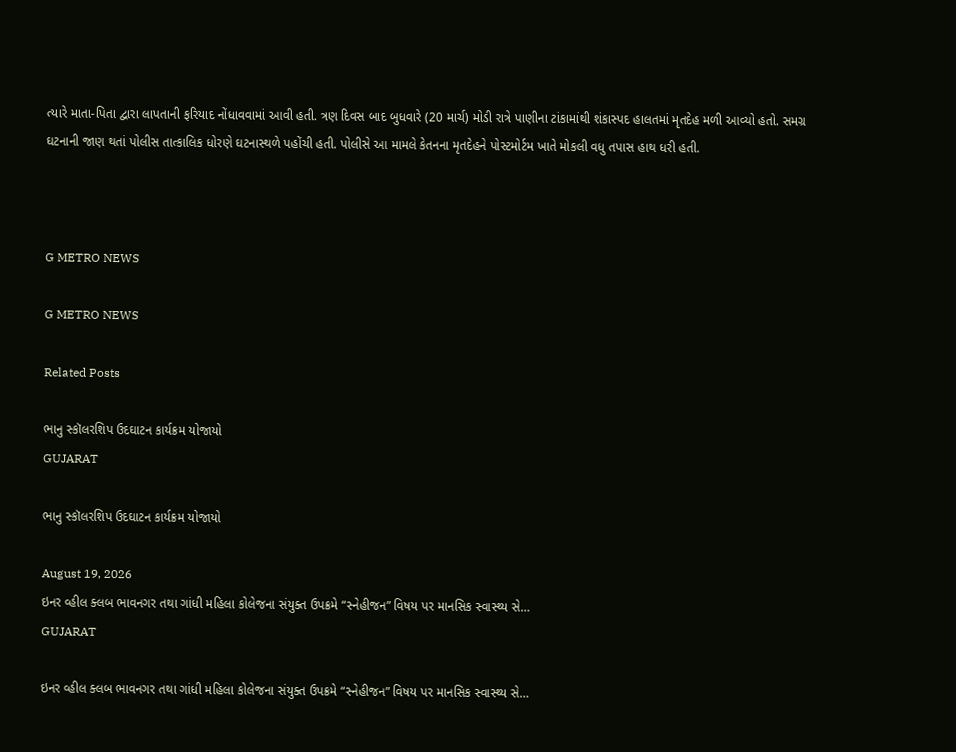ત્યારે માતા-પિતા દ્વારા લાપતાની ફરિયાદ નોંધાવવામાં આવી હતી. ત્રણ દિવસ બાદ બુધવારે (20 માર્ચ) મોડી રાત્રે પાણીના ટાંકામાંથી શંકાસ્પદ હાલતમાં મૃતદેહ મળી આવ્યો હતો. સમગ્ર ઘટનાની જાણ થતાં પોલીસ તાત્કાલિક ધોરણે ઘટનાસ્થળે પહોંચી હતી. પોલીસે આ મામલે કેતનના મૃતદેહને પોસ્ટમોર્ટમ ખાતે મોકલી વધુ તપાસ હાથ ધરી હતી.



G METRO NEWS

G METRO NEWS

Related Posts

ભાનુ સ્કૉલરશિપ ઉદઘાટન કાર્યક્રમ યોજાયો
GUJARAT

ભાનુ સ્કૉલરશિપ ઉદઘાટન કાર્યક્રમ યોજાયો

August 19, 2026
ઇનર વ્હીલ ક્લબ ભાવનગર તથા ગાંધી મહિલા કોલેજના સંયુક્ત ઉપક્રમે “સ્નેહીજન” વિષય પર માનસિક સ્વાસ્થ્ય સે…
GUJARAT

ઇનર વ્હીલ ક્લબ ભાવનગર તથા ગાંધી મહિલા કોલેજના સંયુક્ત ઉપક્રમે “સ્નેહીજન” વિષય પર માનસિક સ્વાસ્થ્ય સે…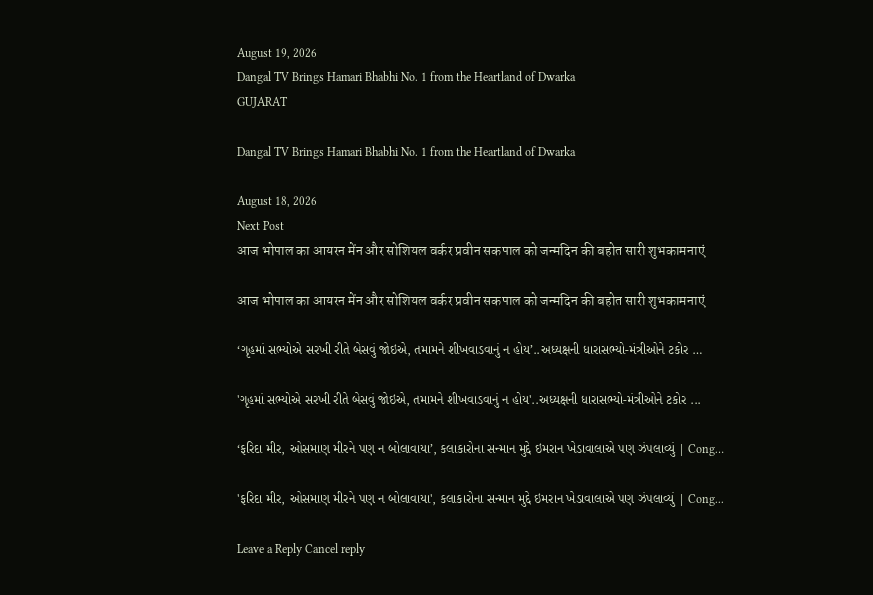August 19, 2026
Dangal TV Brings Hamari Bhabhi No. 1 from the Heartland of Dwarka
GUJARAT

Dangal TV Brings Hamari Bhabhi No. 1 from the Heartland of Dwarka

August 18, 2026
Next Post
आज भोपाल का आयरन मेंन और सोशियल वर्कर प्रवीन सकपाल को जन्मदिन की बहोत सारी शुभकामनाएं

आज भोपाल का आयरन मेंन और सोशियल वर्कर प्रवीन सकपाल को जन्मदिन की बहोत सारी शुभकामनाएं

‘ગૃહમાં સભ્યોએ સરખી રીતે બેસવું જોઇએ, તમામને શીખવાડવાનું ન હોય’..અધ્યક્ષની ધારાસભ્યો-મંત્રીઓને ટકોર …

'ગૃહમાં સભ્યોએ સરખી રીતે બેસવું જોઇએ, તમામને શીખવાડવાનું ન હોય'..અધ્યક્ષની ધારાસભ્યો-મંત્રીઓને ટકોર ...

‘ફરિદા મીર, ઓસમાણ મીરને પણ ન બોલાવાયા’, કલાકારોના સન્માન મુદ્દે ઇમરાન ખેડાવાલાએ પણ ઝંપલાવ્યું | Cong…

'ફરિદા મીર, ઓસમાણ મીરને પણ ન બોલાવાયા', કલાકારોના સન્માન મુદ્દે ઇમરાન ખેડાવાલાએ પણ ઝંપલાવ્યું | Cong...

Leave a Reply Cancel reply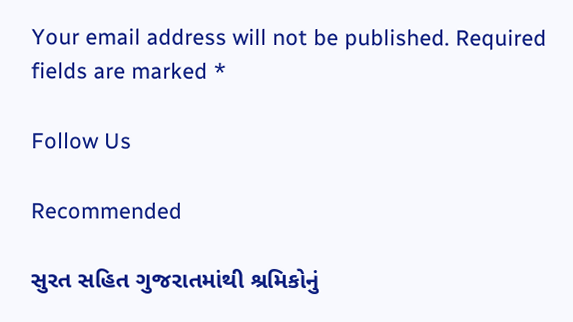Your email address will not be published. Required fields are marked *

Follow Us

Recommended

સુરત સહિત ગુજરાતમાંથી શ્રમિકોનું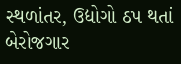સ્થળાંતર, ઉદ્યોગો ઠપ થતાં બેરોજગાર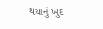થયાનું ખુદ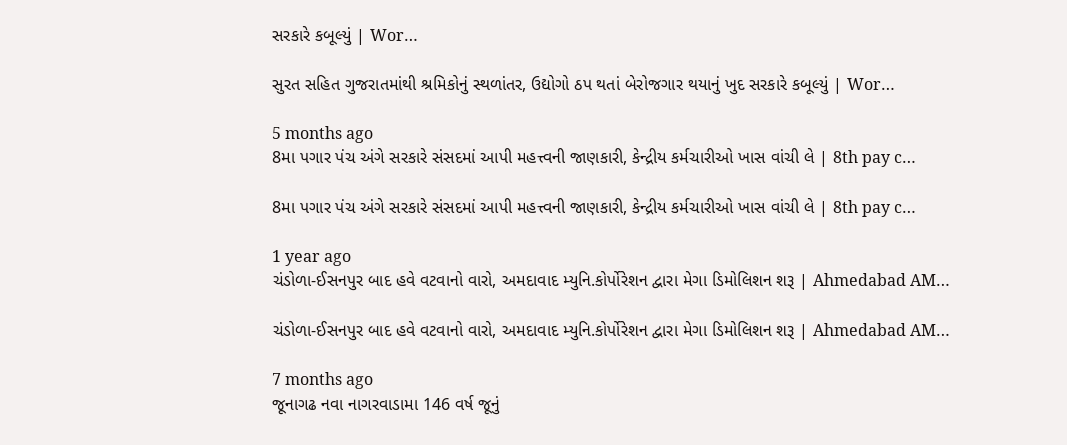સરકારે કબૂલ્યું | Wor…

સુરત સહિત ગુજરાતમાંથી શ્રમિકોનું સ્થળાંતર, ઉદ્યોગો ઠપ થતાં બેરોજગાર થયાનું ખુદ સરકારે કબૂલ્યું | Wor…

5 months ago
8મા પગાર પંચ અંગે સરકારે સંસદમાં આપી મહત્ત્વની જાણકારી, કેન્દ્રીય કર્મચારીઓ ખાસ વાંચી લે | 8th pay c…

8મા પગાર પંચ અંગે સરકારે સંસદમાં આપી મહત્ત્વની જાણકારી, કેન્દ્રીય કર્મચારીઓ ખાસ વાંચી લે | 8th pay c…

1 year ago
ચંડોળા-ઈસનપુર બાદ હવે વટવાનો વારો, અમદાવાદ મ્યુનિ.કોર્પોરેશન દ્વારા મેગા ડિમોલિશન શરૂ | Ahmedabad AM…

ચંડોળા-ઈસનપુર બાદ હવે વટવાનો વારો, અમદાવાદ મ્યુનિ.કોર્પોરેશન દ્વારા મેગા ડિમોલિશન શરૂ | Ahmedabad AM…

7 months ago
જૂનાગઢ નવા નાગરવાડામા 146 વર્ષ જૂનું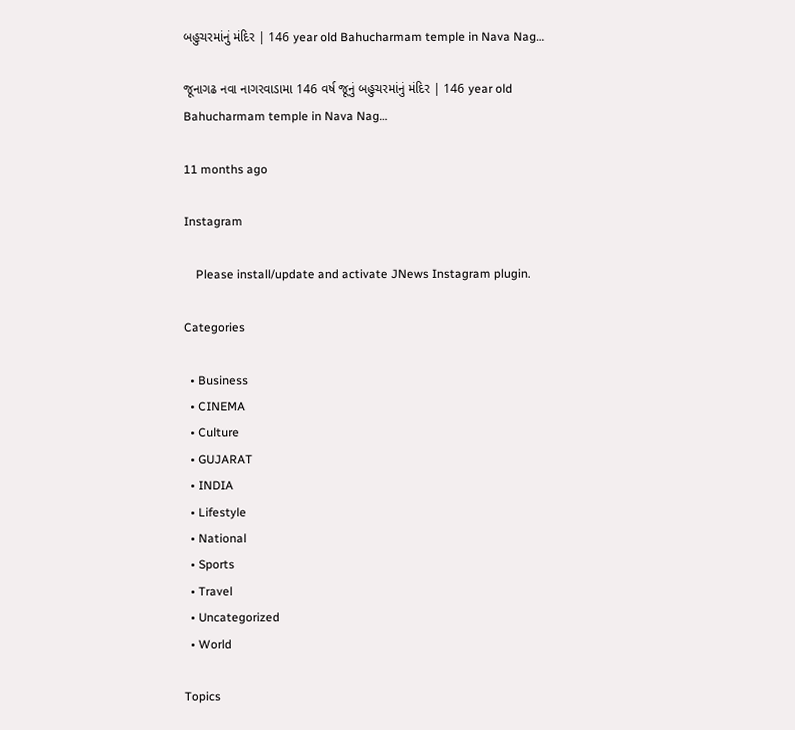બહુચરમાંનું મંદિર | 146 year old Bahucharmam temple in Nava Nag…

જૂનાગઢ નવા નાગરવાડામા 146 વર્ષ જૂનું બહુચરમાંનું મંદિર | 146 year old Bahucharmam temple in Nava Nag…

11 months ago

Instagram

    Please install/update and activate JNews Instagram plugin.

Categories

  • Business
  • CINEMA
  • Culture
  • GUJARAT
  • INDIA
  • Lifestyle
  • National
  • Sports
  • Travel
  • Uncategorized
  • World

Topics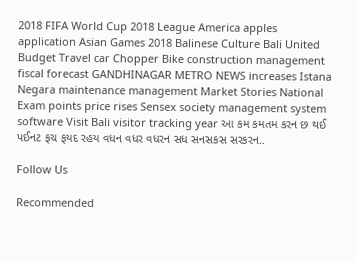2018 FIFA World Cup 2018 League America apples application Asian Games 2018 Balinese Culture Bali United Budget Travel car Chopper Bike construction management fiscal forecast GANDHINAGAR METRO NEWS increases Istana Negara maintenance management Market Stories National Exam points price rises Sensex society management system software Visit Bali visitor tracking year આ કમ કમતમ કરન છ થઈ પઈનટ ફચ ફયદ રહય વધન વધર વધરન સધ સનસકસ સરકરન..

Follow Us

Recommended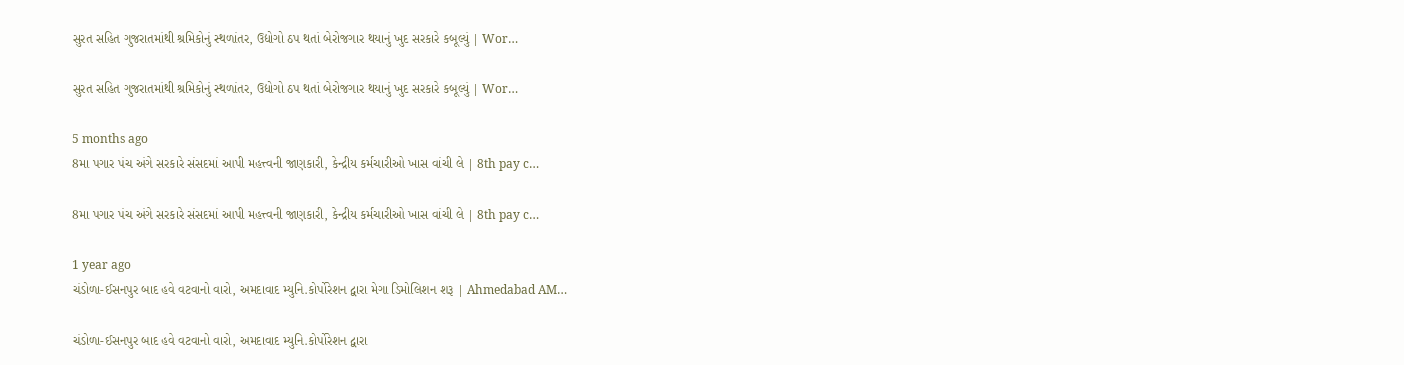સુરત સહિત ગુજરાતમાંથી શ્રમિકોનું સ્થળાંતર, ઉદ્યોગો ઠપ થતાં બેરોજગાર થયાનું ખુદ સરકારે કબૂલ્યું | Wor…

સુરત સહિત ગુજરાતમાંથી શ્રમિકોનું સ્થળાંતર, ઉદ્યોગો ઠપ થતાં બેરોજગાર થયાનું ખુદ સરકારે કબૂલ્યું | Wor…

5 months ago
8મા પગાર પંચ અંગે સરકારે સંસદમાં આપી મહત્ત્વની જાણકારી, કેન્દ્રીય કર્મચારીઓ ખાસ વાંચી લે | 8th pay c…

8મા પગાર પંચ અંગે સરકારે સંસદમાં આપી મહત્ત્વની જાણકારી, કેન્દ્રીય કર્મચારીઓ ખાસ વાંચી લે | 8th pay c…

1 year ago
ચંડોળા-ઈસનપુર બાદ હવે વટવાનો વારો, અમદાવાદ મ્યુનિ.કોર્પોરેશન દ્વારા મેગા ડિમોલિશન શરૂ | Ahmedabad AM…

ચંડોળા-ઈસનપુર બાદ હવે વટવાનો વારો, અમદાવાદ મ્યુનિ.કોર્પોરેશન દ્વારા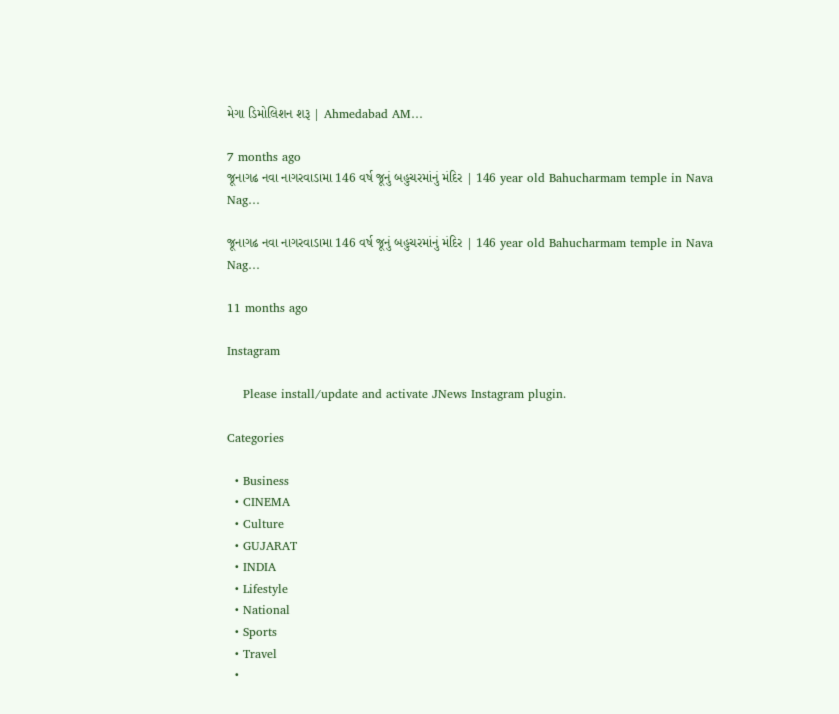મેગા ડિમોલિશન શરૂ | Ahmedabad AM…

7 months ago
જૂનાગઢ નવા નાગરવાડામા 146 વર્ષ જૂનું બહુચરમાંનું મંદિર | 146 year old Bahucharmam temple in Nava Nag…

જૂનાગઢ નવા નાગરવાડામા 146 વર્ષ જૂનું બહુચરમાંનું મંદિર | 146 year old Bahucharmam temple in Nava Nag…

11 months ago

Instagram

    Please install/update and activate JNews Instagram plugin.

Categories

  • Business
  • CINEMA
  • Culture
  • GUJARAT
  • INDIA
  • Lifestyle
  • National
  • Sports
  • Travel
  •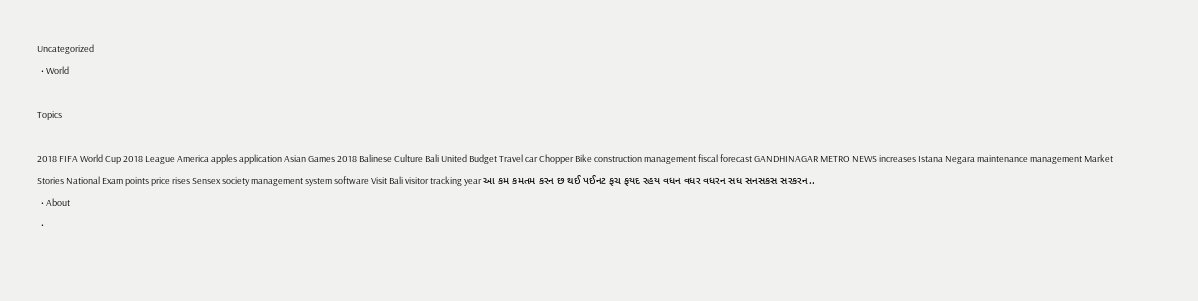Uncategorized
  • World

Topics

2018 FIFA World Cup 2018 League America apples application Asian Games 2018 Balinese Culture Bali United Budget Travel car Chopper Bike construction management fiscal forecast GANDHINAGAR METRO NEWS increases Istana Negara maintenance management Market Stories National Exam points price rises Sensex society management system software Visit Bali visitor tracking year આ કમ કમતમ કરન છ થઈ પઈનટ ફચ ફયદ રહય વધન વધર વધરન સધ સનસકસ સરકરન..
  • About
  •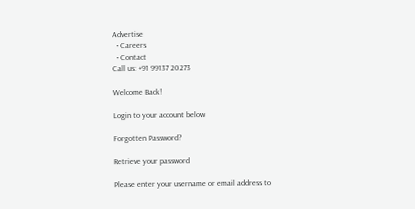Advertise
  • Careers
  • Contact
Call us: +91 99137 20273

Welcome Back!

Login to your account below

Forgotten Password?

Retrieve your password

Please enter your username or email address to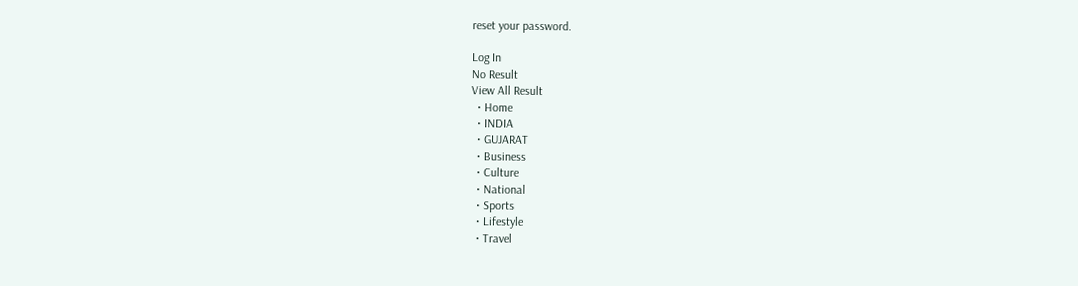reset your password.

Log In
No Result
View All Result
  • Home
  • INDIA
  • GUJARAT
  • Business
  • Culture
  • National
  • Sports
  • Lifestyle
  • Travel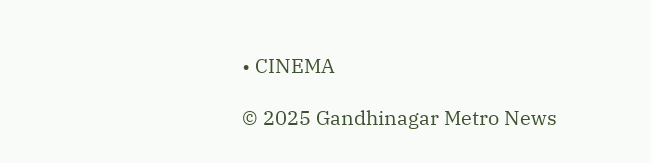• CINEMA

© 2025 Gandhinagar Metro News